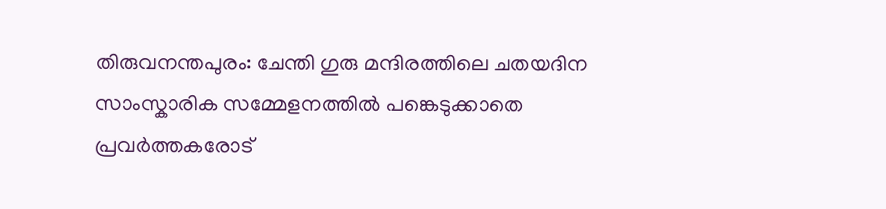തിരുവനന്തപുരം: ചേന്തി ഗുരു മന്ദിരത്തിലെ ചതയദിന സാംസ്കാരിക സമ്മേളനത്തിൽ പങ്കെടുക്കാതെ പ്രവർത്തകരോട്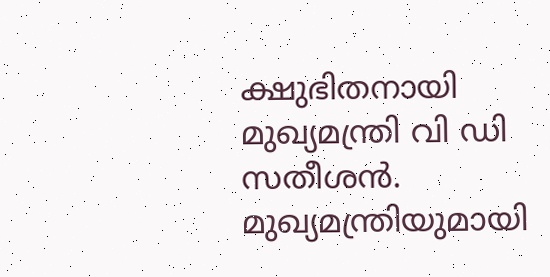ക്ഷുഭിതനായി മുഖ്യമന്ത്രി വി ഡി സതീശൻ. മുഖ്യമന്ത്രിയുമായി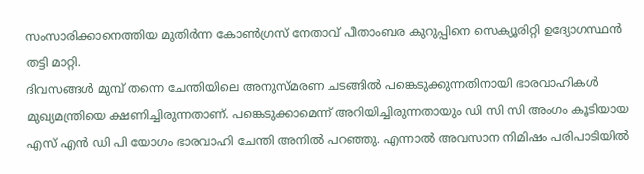സംസാരിക്കാനെത്തിയ മുതിർന്ന കോൺഗ്രസ് നേതാവ് പീതാംബര കുറുപ്പിനെ സെക്യൂരിറ്റി ഉദ്യോഗസ്ഥൻ തട്ടി മാറ്റി.
ദിവസങ്ങൾ മുമ്പ് തന്നെ ചേന്തിയിലെ അനുസ്മരണ ചടങ്ങിൽ പങ്കെടുക്കുന്നതിനായി ഭാരവാഹികൾ മുഖ്യമന്ത്രിയെ ക്ഷണിച്ചിരുന്നതാണ്. പങ്കെടുക്കാമെന്ന് അറിയിച്ചിരുന്നതായും ഡി സി സി അംഗം കൂടിയായ എസ് എൻ ഡി പി യോഗം ഭാരവാഹി ചേന്തി അനിൽ പറഞ്ഞു. എന്നാൽ അവസാന നിമിഷം പരിപാടിയിൽ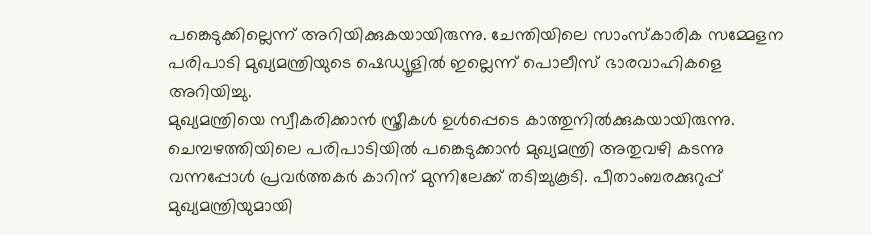പങ്കെടുക്കില്ലെന്ന് അറിയിക്കുകയായിരുന്നു. ചേന്തിയിലെ സാംസ്കാരിക സമ്മേളന പരിപാടി മുഖ്യമന്ത്രിയുടെ ഷെഡ്യൂളിൽ ഇല്ലെന്ന് പൊലീസ് ഭാരവാഹികളെ അറിയിച്ചു.
മുഖ്യമന്ത്രിയെ സ്വീകരിക്കാൻ സ്ത്രീകൾ ഉൾപ്പെടെ കാത്തുനിൽക്കുകയായിരുന്നു. ചെമ്പഴത്തിയിലെ പരിപാടിയിൽ പങ്കെടുക്കാൻ മുഖ്യമന്ത്രി അതുവഴി കടന്നു വന്നപ്പോൾ പ്രവർത്തകർ കാറിന് മുന്നിലേക്ക് തടിച്ചുകൂടി. പീതാംബരക്കുറുപ്പ് മുഖ്യമന്ത്രിയുമായി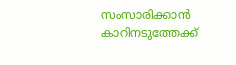സംസാരിക്കാൻ കാറിനടുത്തേക്ക്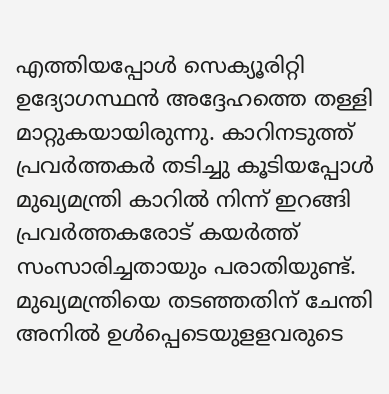എത്തിയപ്പോൾ സെക്യൂരിറ്റി ഉദ്യോഗസ്ഥൻ അദ്ദേഹത്തെ തള്ളി മാറ്റുകയായിരുന്നു. കാറിനടുത്ത് പ്രവർത്തകർ തടിച്ചു കൂടിയപ്പോൾ മുഖ്യമന്ത്രി കാറിൽ നിന്ന് ഇറങ്ങി പ്രവർത്തകരോട് കയർത്ത് സംസാരിച്ചതായും പരാതിയുണ്ട്. മുഖ്യമന്ത്രിയെ തടഞ്ഞതിന് ചേന്തി അനിൽ ഉൾപ്പെടെയുളളവരുടെ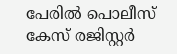പേരിൽ പൊലീസ് കേസ് രജിസ്റ്റർ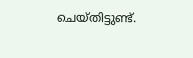ചെയ്തിട്ടുണ്ട്.